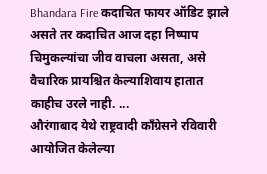Bhandara Fire कदाचित फायर ऑडिट झाले असते तर कदाचित आज दहा निष्पाप चिमुकल्यांचा जीव वाचला असता, असे वैचारिक प्रायश्चित केल्याशिवाय हातात काहीच उरले नाही. ...
औरंगाबाद येथे राष्ट्रवादी काँग्रेसने रविवारी आयोजित केलेल्या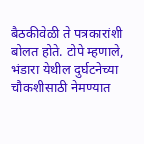बैठकीवेळी ते पत्रकारांशी बोलत होते. टोपे म्हणाले, भंडारा येथील दुर्घटनेच्या चौकशीसाठी नेमण्यात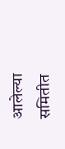आलेल्या समितीत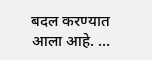बदल करण्यात आला आहे. ...